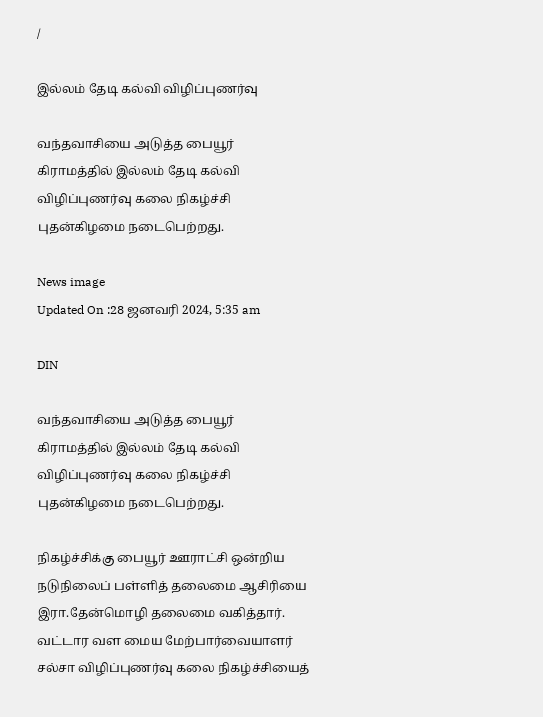/

இல்லம் தேடி கல்வி விழிப்புணர்வு

வந்தவாசியை அடுத்த பையூர் கிராமத்தில் இல்லம் தேடி கல்வி விழிப்புணர்வு கலை நிகழ்ச்சி புதன்கிழமை நடைபெற்றது.

News image
Updated On :28 ஜனவரி 2024, 5:35 am

DIN

வந்தவாசியை அடுத்த பையூர் கிராமத்தில் இல்லம் தேடி கல்வி விழிப்புணர்வு கலை நிகழ்ச்சி புதன்கிழமை நடைபெற்றது.

நிகழ்ச்சிக்கு பையூர் ஊராட்சி ஒன்றிய நடுநிலைப் பள்ளித் தலைமை ஆசிரியை இரா.தேன்மொழி தலைமை வகித்தார். வட்டார வள மைய மேற்பார்வையாளர் சல்சா விழிப்புணர்வு கலை நிகழ்ச்சியைத்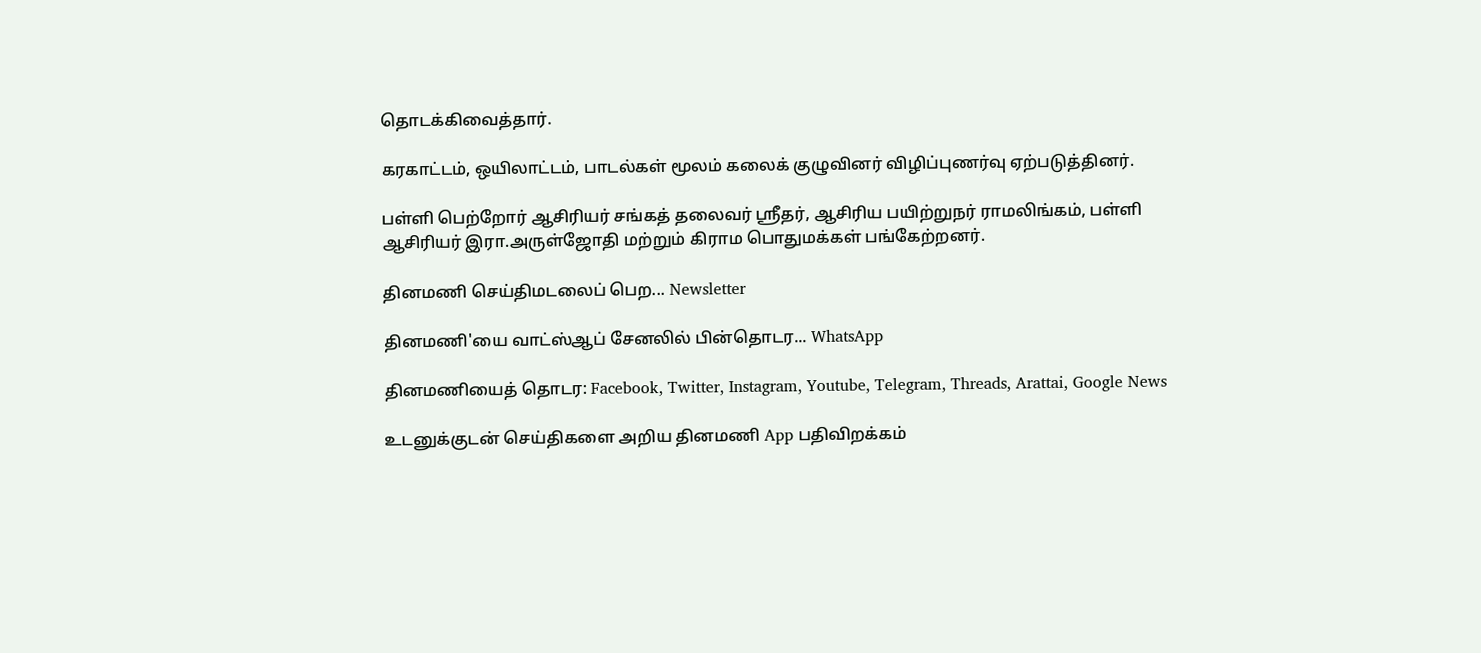தொடக்கிவைத்தார்.

கரகாட்டம், ஒயிலாட்டம், பாடல்கள் மூலம் கலைக் குழுவினர் விழிப்புணர்வு ஏற்படுத்தினர்.

பள்ளி பெற்றோர் ஆசிரியர் சங்கத் தலைவர் ஸ்ரீதர், ஆசிரிய பயிற்றுநர் ராமலிங்கம், பள்ளி ஆசிரியர் இரா.அருள்ஜோதி மற்றும் கிராம பொதுமக்கள் பங்கேற்றனர்.

தினமணி செய்திமடலைப் பெற... Newsletter

தினமணி'யை வாட்ஸ்ஆப் சேனலில் பின்தொடர... WhatsApp

தினமணியைத் தொடர: Facebook, Twitter, Instagram, Youtube, Telegram, Threads, Arattai, Google News

உடனுக்குடன் செய்திகளை அறிய தினமணி App பதிவிறக்கம்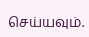செய்யவும்.